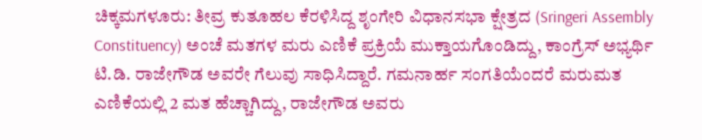ಚಿಕ್ಕಮಗಳೂರು: ತೀವ್ರ ಕುತೂಹಲ ಕೆರಳಿಸಿದ್ದ ಶೃಂಗೇರಿ ವಿಧಾನಸಭಾ ಕ್ಷೇತ್ರದ (Sringeri Assembly Constituency) ಅಂಚೆ ಮತಗಳ ಮರು ಎಣಿಕೆ ಪ್ರಕ್ರಿಯೆ ಮುಕ್ತಾಯಗೊಂಡಿದ್ದು, ಕಾಂಗ್ರೆಸ್ ಅಭ್ಯರ್ಥಿ ಟಿ.ಡಿ. ರಾಜೇಗೌಡ ಅವರೇ ಗೆಲುವು ಸಾಧಿಸಿದ್ದಾರೆ. ಗಮನಾರ್ಹ ಸಂಗತಿಯೆಂದರೆ ಮರುಮತ ಎಣಿಕೆಯಲ್ಲಿ 2 ಮತ ಹೆಚ್ಚಾಗಿದ್ದು, ರಾಜೇಗೌಡ ಅವರು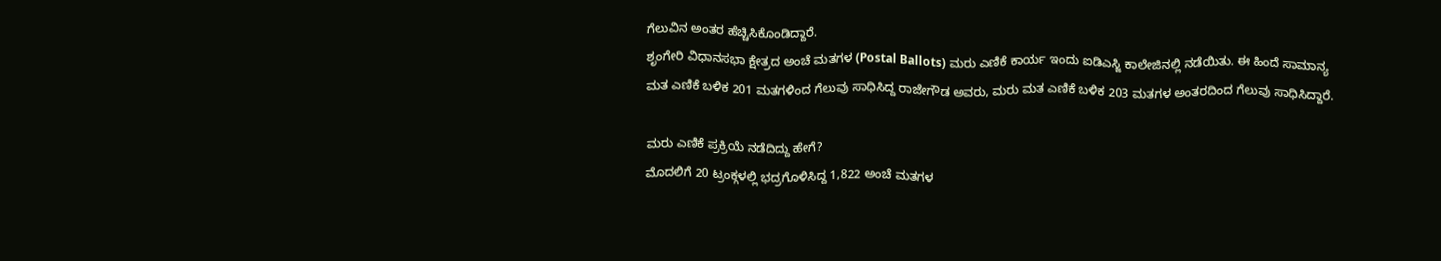ಗೆಲುವಿನ ಅಂತರ ಹೆಚ್ಚಿಸಿಕೊಂಡಿದ್ದಾರೆ.
ಶೃಂಗೇರಿ ವಿಧಾನಸಭಾ ಕ್ಷೇತ್ರದ ಅಂಚೆ ಮತಗಳ (Postal Ballots) ಮರು ಎಣಿಕೆ ಕಾರ್ಯ ಇಂದು ಐಡಿಎಸ್ಜಿ ಕಾಲೇಜಿನಲ್ಲಿ ನಡೆಯಿತು. ಈ ಹಿಂದೆ ಸಾಮಾನ್ಯ ಮತ ಎಣಿಕೆ ಬಳಿಕ 201 ಮತಗಳಿಂದ ಗೆಲುವು ಸಾಧಿಸಿದ್ದ ರಾಜೇಗೌಡ ಅವರು, ಮರು ಮತ ಎಣಿಕೆ ಬಳಿಕ 203 ಮತಗಳ ಅಂತರದಿಂದ ಗೆಲುವು ಸಾಧಿಸಿದ್ದಾರೆ.

ಮರು ಎಣಿಕೆ ಪ್ರಕ್ರಿಯೆ ನಡೆದಿದ್ದು ಹೇಗೆ?
ಮೊದಲಿಗೆ 20 ಟ್ರಂಕ್ಗಳಲ್ಲಿ ಭದ್ರಗೊಳಿಸಿದ್ದ 1,822 ಅಂಚೆ ಮತಗಳ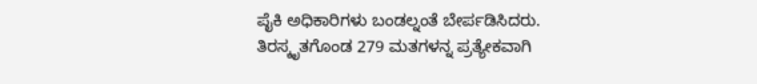ಪೈಕಿ ಅಧಿಕಾರಿಗಳು ಬಂಡಲ್ನಂತೆ ಬೇರ್ಪಡಿಸಿದರು. ತಿರಸ್ಕೃತಗೊಂಡ 279 ಮತಗಳನ್ನ ಪ್ರತ್ಯೇಕವಾಗಿ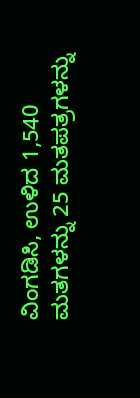ವಿಂಗಡಿಸಿ, ಉಳಿದ 1,540 ಮತಗಳನ್ನು 25 ಮತಪತ್ರಗಳನ್ನು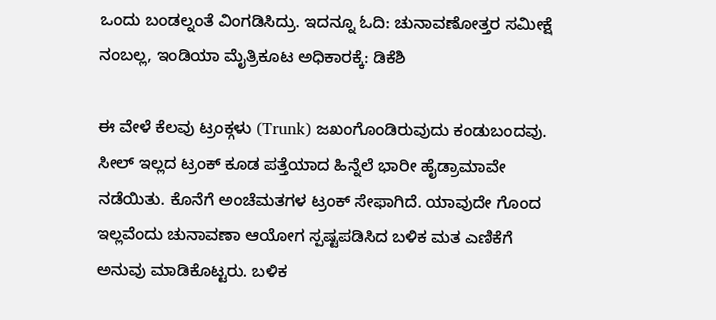ಒಂದು ಬಂಡಲ್ನಂತೆ ವಿಂಗಡಿಸಿದ್ರು. ಇದನ್ನೂ ಓದಿ: ಚುನಾವಣೋತ್ತರ ಸಮೀಕ್ಷೆ ನಂಬಲ್ಲ, ಇಂಡಿಯಾ ಮೈತ್ರಿಕೂಟ ಅಧಿಕಾರಕ್ಕೆ: ಡಿಕೆಶಿ

ಈ ವೇಳೆ ಕೆಲವು ಟ್ರಂಕ್ಗಳು (Trunk) ಜಖಂಗೊಂಡಿರುವುದು ಕಂಡುಬಂದವು. ಸೀಲ್ ಇಲ್ಲದ ಟ್ರಂಕ್ ಕೂಡ ಪತ್ತೆಯಾದ ಹಿನ್ನೆಲೆ ಭಾರೀ ಹೈಡ್ರಾಮಾವೇ ನಡೆಯಿತು. ಕೊನೆಗೆ ಅಂಚೆಮತಗಳ ಟ್ರಂಕ್ ಸೇಫಾಗಿದೆ. ಯಾವುದೇ ಗೊಂದ ಇಲ್ಲವೆಂದು ಚುನಾವಣಾ ಆಯೋಗ ಸ್ಪಷ್ಟಪಡಿಸಿದ ಬಳಿಕ ಮತ ಎಣಿಕೆಗೆ ಅನುವು ಮಾಡಿಕೊಟ್ಟರು. ಬಳಿಕ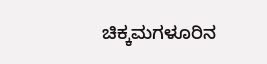ಚಿಕ್ಕಮಗಳೂರಿನ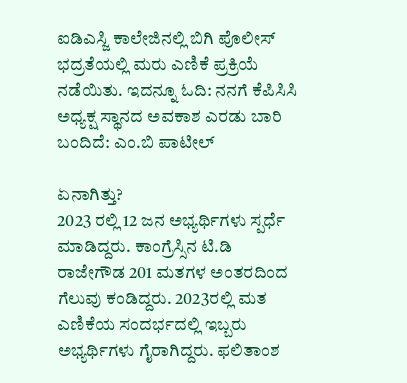ಐಡಿಎಸ್ಜಿ ಕಾಲೇಜಿನಲ್ಲಿ ಬಿಗಿ ಪೊಲೀಸ್ ಭದ್ರತೆಯಲ್ಲಿ ಮರು ಎಣಿಕೆ ಪ್ರಕ್ರಿಯೆ ನಡೆಯಿತು. ಇದನ್ನೂ ಓದಿ: ನನಗೆ ಕೆಪಿಸಿಸಿ ಅಧ್ಯಕ್ಷ ಸ್ಥಾನದ ಅವಕಾಶ ಎರಡು ಬಾರಿ ಬಂದಿದೆ: ಎಂ.ಬಿ ಪಾಟೀಲ್

ಏನಾಗಿತ್ತು?
2023 ರಲ್ಲಿ 12 ಜನ ಅಭ್ಯರ್ಥಿಗಳು ಸ್ಪರ್ಧೆ ಮಾಡಿದ್ದರು. ಕಾಂಗ್ರೆಸ್ಸಿನ ಟಿ.ಡಿ ರಾಜೇಗೌಡ 201 ಮತಗಳ ಅಂತರದಿಂದ ಗೆಲುವು ಕಂಡಿದ್ದರು. 2023ರಲ್ಲಿ ಮತ ಎಣಿಕೆಯ ಸಂದರ್ಭದಲ್ಲಿ ಇಬ್ಬರು ಅಭ್ಯರ್ಥಿಗಳು ಗೈರಾಗಿದ್ದರು. ಫಲಿತಾಂಶ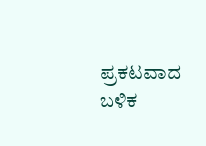ಪ್ರಕಟವಾದ ಬಳಿಕ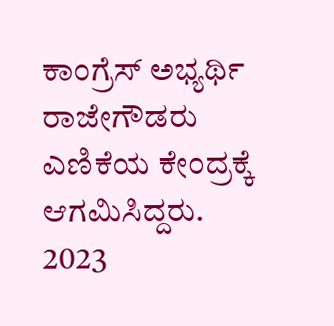ಕಾಂಗ್ರೆಸ್ ಅಭ್ಯರ್ಥಿ ರಾಜೇಗೌಡರು ಎಣಿಕೆಯ ಕೇಂದ್ರಕ್ಕೆ ಆಗಮಿಸಿದ್ದರು.
2023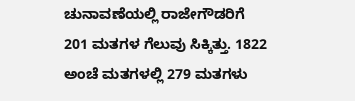ಚುನಾವಣೆಯಲ್ಲಿ ರಾಜೇಗೌಡರಿಗೆ 201 ಮತಗಳ ಗೆಲುವು ಸಿಕ್ಕಿತ್ತು. 1822 ಅಂಚೆ ಮತಗಳಲ್ಲಿ 279 ಮತಗಳು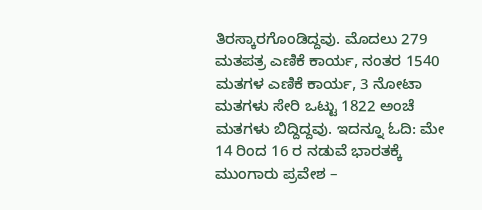ತಿರಸ್ಕಾರಗೊಂಡಿದ್ದವು. ಮೊದಲು 279 ಮತಪತ್ರ ಎಣಿಕೆ ಕಾರ್ಯ, ನಂತರ 1540 ಮತಗಳ ಎಣಿಕೆ ಕಾರ್ಯ, 3 ನೋಟಾ ಮತಗಳು ಸೇರಿ ಒಟ್ಟು 1822 ಅಂಚೆ ಮತಗಳು ಬಿದ್ದಿದ್ದವು. ಇದನ್ನೂ ಓದಿ: ಮೇ 14 ರಿಂದ 16 ರ ನಡುವೆ ಭಾರತಕ್ಕೆ ಮುಂಗಾರು ಪ್ರವೇಶ –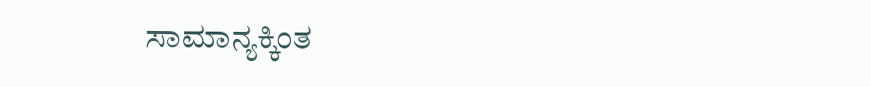ಸಾಮಾನ್ಯಕ್ಕಿಂತ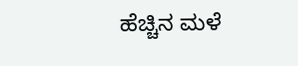ಹೆಚ್ಚಿನ ಮಳೆ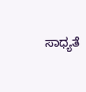ಸಾಧ್ಯತೆ